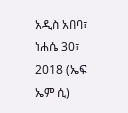አዲስ አበባ፣ ነሐሴ 30፣ 2018 (ኤፍ ኤም ሲ)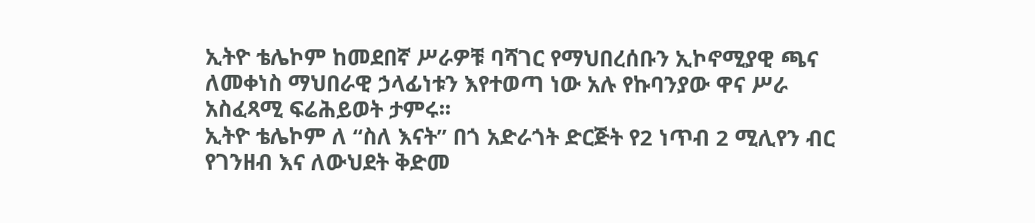ኢትዮ ቴሌኮም ከመደበኛ ሥራዎቹ ባሻገር የማህበረሰቡን ኢኮኖሚያዊ ጫና ለመቀነስ ማህበራዊ ኃላፊነቱን እየተወጣ ነው አሉ የኩባንያው ዋና ሥራ አስፈጻሚ ፍሬሕይወት ታምሩ፡፡
ኢትዮ ቴሌኮም ለ “ስለ እናት” በጎ አድራጎት ድርጅት የ2 ነጥብ 2 ሚሊየን ብር የገንዘብ እና ለውህደት ቅድመ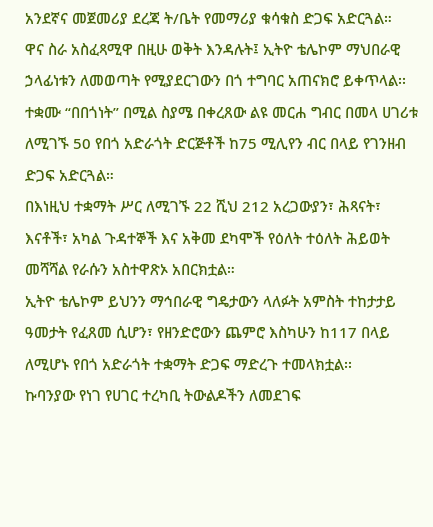አንደኛና መጀመሪያ ደረጃ ት/ቤት የመማሪያ ቁሳቁስ ድጋፍ አድርጓል።
ዋና ስራ አስፈጻሚዋ በዚሁ ወቅት እንዳሉት፤ ኢትዮ ቴሌኮም ማህበራዊ ኃላፊነቱን ለመወጣት የሚያደርገውን በጎ ተግባር አጠናክሮ ይቀጥላል፡፡
ተቋሙ “በበጎነት” በሚል ስያሜ በቀረጸው ልዩ መርሐ ግብር በመላ ሀገሪቱ ለሚገኙ 50 የበጎ አድራጎት ድርጅቶች ከ75 ሚሊየን ብር በላይ የገንዘብ ድጋፍ አድርጓል።
በእነዚህ ተቋማት ሥር ለሚገኙ 22 ሺህ 212 አረጋውያን፣ ሕጻናት፣ እናቶች፣ አካል ጉዳተኞች እና አቅመ ደካሞች የዕለት ተዕለት ሕይወት መሻሻል የራሱን አስተዋጽኦ አበርክቷል።
ኢትዮ ቴሌኮም ይህንን ማኅበራዊ ግዴታውን ላለፉት አምስት ተከታታይ ዓመታት የፈጸመ ሲሆን፣ የዘንድሮውን ጨምሮ እስካሁን ከ117 በላይ ለሚሆኑ የበጎ አድራጎት ተቋማት ድጋፍ ማድረጉ ተመላክቷል፡፡
ኩባንያው የነገ የሀገር ተረካቢ ትውልዶችን ለመደገፍ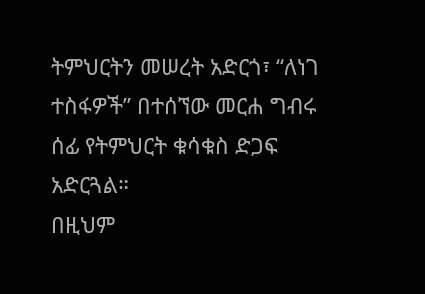ትምህርትን መሠረት አድርጎ፣ “ለነገ ተስፋዎች” በተሰኘው መርሐ ግብሩ ሰፊ የትምህርት ቁሳቁስ ድጋፍ አድርጓል።
በዚህም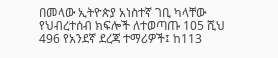በመላው ኢትዮጵያ አነስተኛ ገቢ ካላቸው የህብረተሰብ ክፍሎች ለተወጣጡ 105 ሺህ 496 የአንደኛ ደረጃ ተማሪዎች፤ ከ113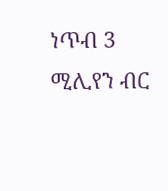ነጥብ 3 ሚሊየን ብር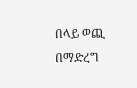በላይ ወጪ በማድረግ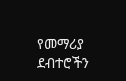የመማሪያ ደብተሮችን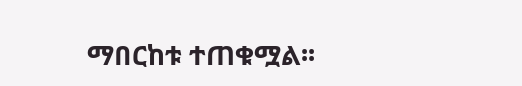ማበርከቱ ተጠቁሟል፡፡